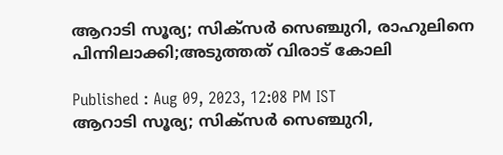ആറാടി സൂര്യ; സിക്സര്‍ സെഞ്ചുറി, രാഹുലിനെ പിന്നിലാക്കി;അടുത്തത് വിരാട് കോലി

Published : Aug 09, 2023, 12:08 PM IST
ആറാടി സൂര്യ; സിക്സര്‍ സെഞ്ചുറി,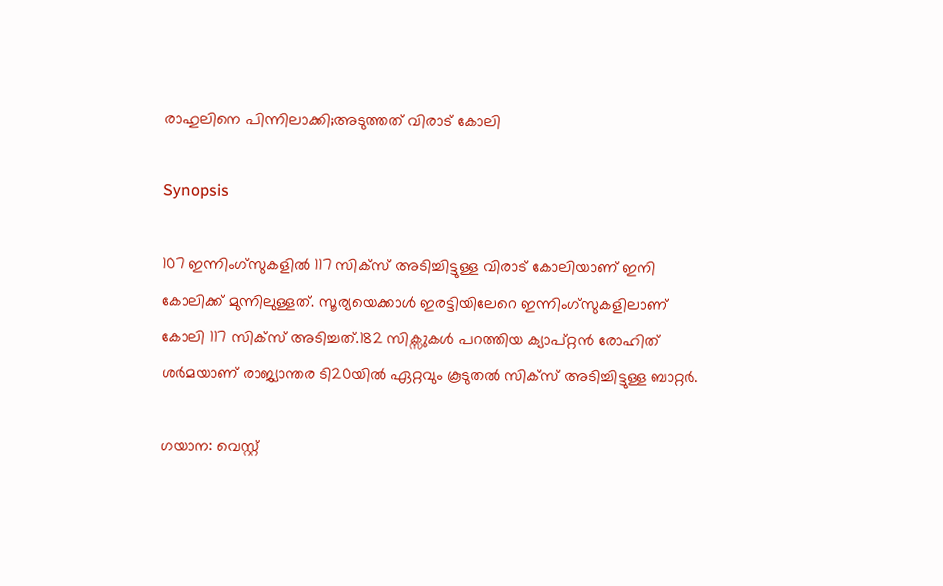രാഹുലിനെ പിന്നിലാക്കി;അടുത്തത് വിരാട് കോലി

Synopsis

107 ഇന്നിംഗ്സുകളില്‍ 117 സിക്സ് അടിച്ചിട്ടുള്ള വിരാട് കോലിയാണ് ഇനി കോലിക്ക് മുന്നിലുള്ളത്. സൂര്യയെക്കാള്‍ ഇരട്ടിയിലേറെ ഇന്നിംഗ്സുകളിലാണ് കോലി 117 സിക്സ് അടിച്ചത്.182 സിക്സുകള്‍ പറത്തിയ ക്യാപ്റ്റന്‍ രോഹിത് ശര്‍മയാണ് രാജ്യാന്തര ടി20യില്‍ ഏറ്റവും കൂടുതല്‍ സിക്സ് അടിച്ചിട്ടുള്ള ബാറ്റര്‍.

ഗയാന: വെസ്റ്റ്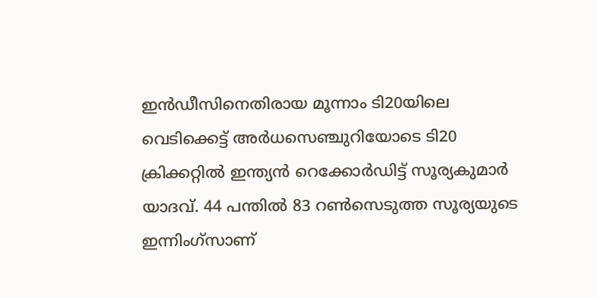ഇന്‍ഡീസിനെതിരായ മൂന്നാം ടി20യിലെ വെടിക്കെട്ട് അര്‍ധസെഞ്ചുറിയോടെ ടി20 ക്രിക്കറ്റില്‍ ഇന്ത്യന്‍ റെക്കോര്‍ഡിട്ട് സൂര്യകുമാര്‍ യാദവ്. 44 പന്തില്‍ 83 റണ്‍സെടുത്ത സൂര്യയുടെ ഇന്നിംഗ്സാണ്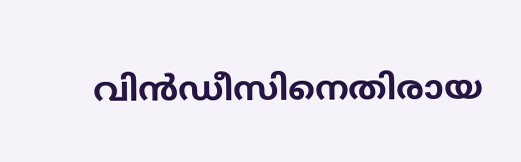വിന്‍ഡീസിനെതിരായ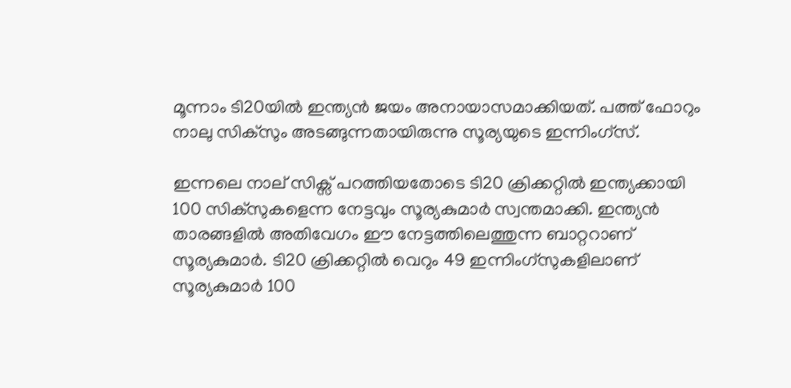മൂന്നാം ടി20യില്‍ ഇന്ത്യന്‍ ജയം അനായാസമാക്കിയത്. പത്ത് ഫോറും നാലു സിക്സും അടങ്ങുന്നതായിരുന്നു സൂര്യയുടെ ഇന്നിംഗ്സ്.

ഇന്നലെ നാല് സിക്സ് പറത്തിയതോടെ ടി20 ക്രിക്കറ്റില്‍ ഇന്ത്യക്കായി 100 സിക്സുകളെന്ന നേട്ടവും സൂര്യകുമാര്‍ സ്വന്തമാക്കി. ഇന്ത്യന്‍ താരങ്ങളില്‍ അതിവേഗം ഈ നേട്ടത്തിലെത്തുന്ന ബാറ്ററാണ് സൂര്യകുമാര്‍. ടി20 ക്രിക്കറ്റില്‍ വെറും 49 ഇന്നിംഗ്സുകളിലാണ് സൂര്യകുമാര്‍ 100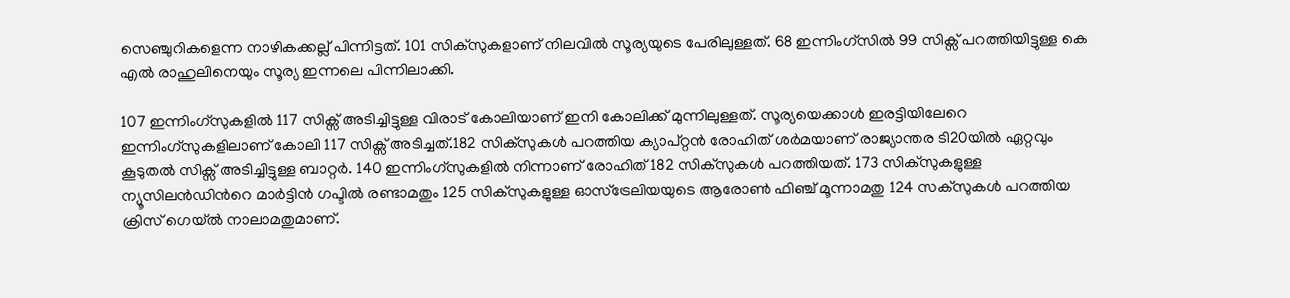സെഞ്ചുറികളെന്ന നാഴികക്കല്ല് പിന്നിട്ടത്. 101 സിക്സുകളാണ് നിലവില്‍ സൂര്യയുടെ പേരിലുള്ളത്. 68 ഇന്നിംഗ്സില്‍ 99 സിക്സ് പറത്തിയിട്ടുള്ള കെ എല്‍ രാഹുലിനെയും സൂര്യ ഇന്നലെ പിന്നിലാക്കി.

107 ഇന്നിംഗ്സുകളില്‍ 117 സിക്സ് അടിച്ചിട്ടുള്ള വിരാട് കോലിയാണ് ഇനി കോലിക്ക് മുന്നിലുള്ളത്. സൂര്യയെക്കാള്‍ ഇരട്ടിയിലേറെ ഇന്നിംഗ്സുകളിലാണ് കോലി 117 സിക്സ് അടിച്ചത്.182 സിക്സുകള്‍ പറത്തിയ ക്യാപ്റ്റന്‍ രോഹിത് ശര്‍മയാണ് രാജ്യാന്തര ടി20യില്‍ ഏറ്റവും കൂടുതല്‍ സിക്സ് അടിച്ചിട്ടുള്ള ബാറ്റര്‍. 140 ഇന്നിംഗ്സുകളില്‍ നിന്നാണ് രോഹിത് 182 സിക്സുകള്‍ പറത്തിയത്. 173 സിക്സുകളുള്ള ന്യൂസിലന്‍ഡിന്‍റെ മാര്‍ട്ടിന്‍ ഗപ്ടില്‍ രണ്ടാമതും 125 സിക്സുകളുള്ള ഓസ്ട്രേലിയയുടെ ആരോണ്‍ ഫിഞ്ച് മൂന്നാമതു 124 സക്സുകള്‍ പറത്തിയ ക്രിസ് ഗെയ്ല്‍ നാലാമതുമാണ്.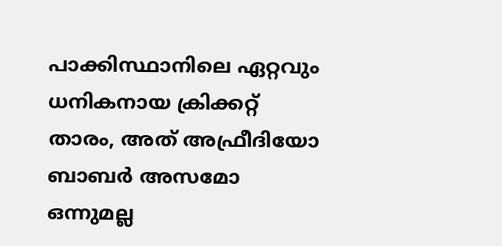പാക്കിസ്ഥാനിലെ ഏറ്റവും ധനികനായ ക്രിക്കറ്റ് താരം, അത് അഫ്രീദിയോ ബാബര്‍ അസമോ ഒന്നുമല്ല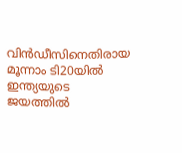വിന്‍ഡീസിനെതിരായ മൂന്നാം ടി20യില്‍ ഇന്ത്യയുടെ ജയത്തില്‍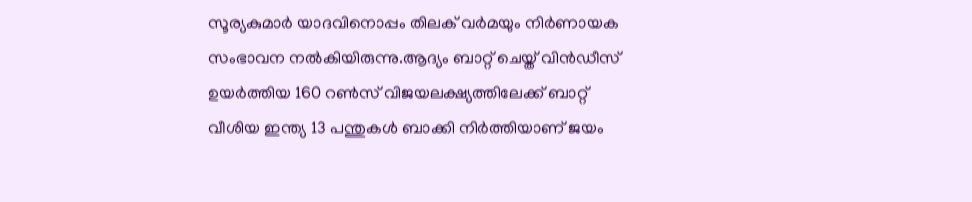സൂര്യകുമാര്‍ യാദവിനൊപ്പം തിലക് വര്‍മയും നിര്‍ണായക സംഭാവന നല്‍കിയിരുന്നു.ആദ്യം ബാറ്റ് ചെയ്ത് വിന്‍ഡീസ് ഉയര്‍ത്തിയ 160 റണ്‍സ് വിജയലക്ഷ്യത്തിലേക്ക് ബാറ്റ് വീശിയ ഇന്ത്യ 13 പന്തുകള്‍ ബാക്കി നിര്‍ത്തിയാണ് ജയം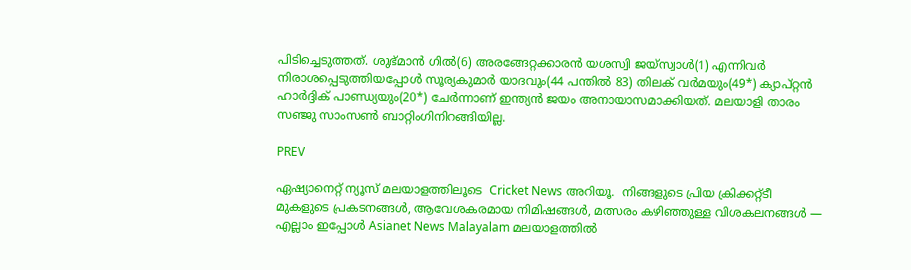പിടിച്ചെടുത്തത്. ശുഭ്മാന്‍ ഗില്‍(6) അരങ്ങേറ്റക്കാരന്‍ യശസ്വി ജയ്‌സ്വാള്‍(1) എന്നിവര്‍ നിരാശപ്പെടുത്തിയപ്പോള്‍ സൂര്യകുമാര്‍ യാദവും(44 പന്തില്‍ 83) തിലക് വര്‍മയും(49*) ക്യാപ്റ്റന്‍ ഹാര്‍ദ്ദിക് പാണ്ഡ്യയും(20*) ചേര്‍ന്നാണ് ഇന്ത്യന്‍ ജയം അനായാസമാക്കിയത്. മലയാളി താരം സഞ്ജു സാംസണ്‍ ബാറ്റിംഗിനിറങ്ങിയില്ല.

PREV

ഏഷ്യാനെറ്റ് ന്യൂസ് മലയാളത്തിലൂടെ  Cricket News അറിയൂ.  നിങ്ങളുടെ പ്രിയ ക്രിക്കറ്റ്ടീ മുകളുടെ പ്രകടനങ്ങൾ, ആവേശകരമായ നിമിഷങ്ങൾ, മത്സരം കഴിഞ്ഞുള്ള വിശകലനങ്ങൾ — എല്ലാം ഇപ്പോൾ Asianet News Malayalam മലയാളത്തിൽ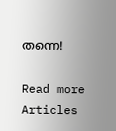തന്നെ!

Read more Articles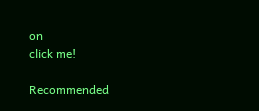on
click me!

Recommended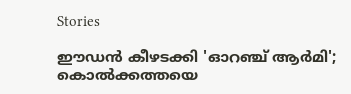Stories

ഈഡൻ കീഴടക്കി 'ഓറഞ്ച് ആർമി'; കൊൽക്കത്തയെ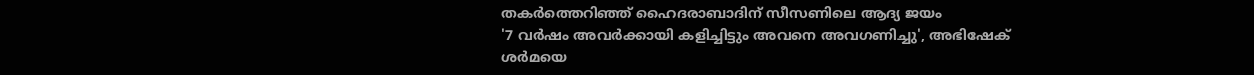തകർത്തെറിഞ്ഞ് ഹൈദരാബാദിന് സീസണിലെ ആദ്യ ജയം
'7 വർഷം അവര്‍ക്കായി കളിച്ചിട്ടും അവനെ അവഗണിച്ചു', അഭിഷേക് ശർമയെ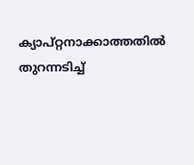ക്യാപ്റ്റനാക്കാത്തതിൽ തുറന്നടിച്ച്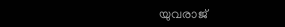യുവരാജ്